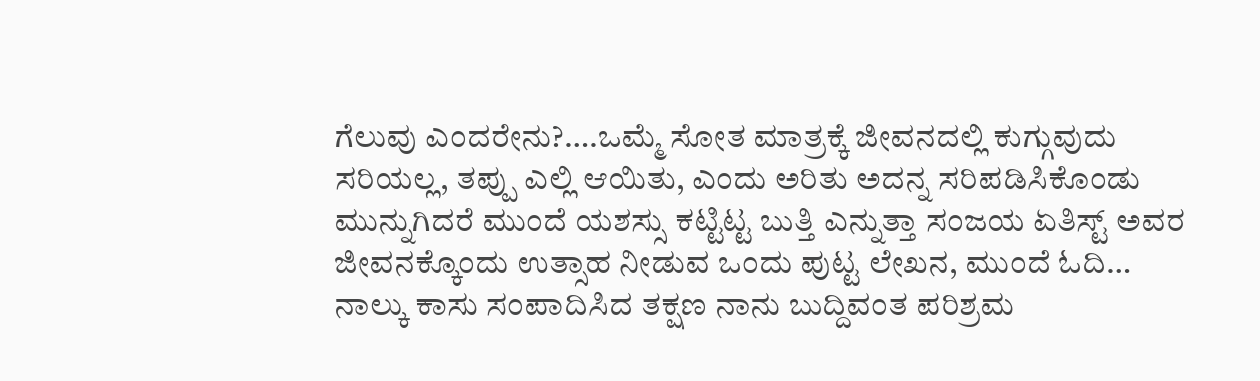ಗೆಲುವು ಎಂದರೇನು?….ಒಮ್ಮೆ ಸೋತ ಮಾತ್ರಕ್ಕೆ ಜೀವನದಲ್ಲಿ ಕುಗ್ಗುವುದು ಸರಿಯಲ್ಲ, ತಪ್ಪು ಎಲ್ಲಿ ಆಯಿತು, ಎಂದು ಅರಿತು ಅದನ್ನ ಸರಿಪಡಿಸಿಕೊಂಡು ಮುನ್ನುಗಿದರೆ ಮುಂದೆ ಯಶಸ್ಸು ಕಟ್ಟಿಟ್ಟ ಬುತ್ತಿ ಎನ್ನುತ್ತಾ ಸಂಜಯ ಏತಿಸ್ಟ್ ಅವರ ಜೀವನಕ್ಕೊಂದು ಉತ್ಸಾಹ ನೀಡುವ ಒಂದು ಪುಟ್ಟ ಲೇಖನ, ಮುಂದೆ ಓದಿ…
ನಾಲ್ಕು ಕಾಸು ಸಂಪಾದಿಸಿದ ತಕ್ಷಣ ನಾನು ಬುದ್ದಿವಂತ ಪರಿಶ್ರಮ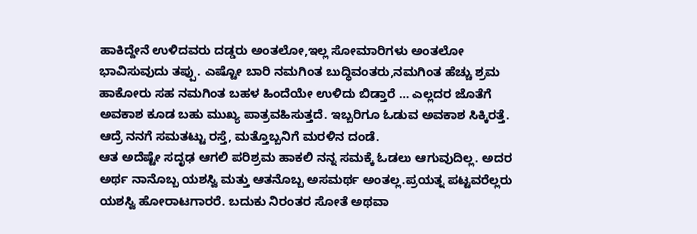ಹಾಕಿದ್ದೇನೆ ಉಳಿದವರು ದಡ್ಡರು ಅಂತಲೋ,ಇಲ್ಲ ಸೋಮಾರಿಗಳು ಅಂತಲೋ ಭಾವಿಸುವುದು ತಪ್ಪು. ಎಷ್ಟೋ ಬಾರಿ ನಮಗಿಂತ ಬುದ್ಧಿವಂತರು,ನಮಗಿಂತ ಹೆಚ್ಚು ಶ್ರಮ ಹಾಕೋರು ಸಹ ನಮಗಿಂತ ಬಹಳ ಹಿಂದೆಯೇ ಉಳಿದು ಬಿಡ್ತಾರೆ … ಎಲ್ಲದರ ಜೊತೆಗೆ ಅವಕಾಶ ಕೂಡ ಬಹು ಮುಖ್ಯ ಪಾತ್ರವಹಿಸುತ್ತದೆ. ಇಬ್ಬರಿಗೂ ಓಡುವ ಅವಕಾಶ ಸಿಕ್ಕಿರತ್ತೆ. ಆದ್ರೆ ನನಗೆ ಸಮತಟ್ಟು ರಸ್ತೆ, ಮತ್ತೊಬ್ಬನಿಗೆ ಮರಳಿನ ದಂಡೆ.
ಆತ ಅದೆಷ್ಟೇ ಸದೃಢ ಆಗಲಿ ಪರಿಶ್ರಮ ಹಾಕಲಿ ನನ್ನ ಸಮಕ್ಕೆ ಓಡಲು ಆಗುವುದಿಲ್ಲ. ಅದರ ಅರ್ಥ ನಾನೊಬ್ಬ ಯಶಸ್ವಿ ಮತ್ತು ಆತನೊಬ್ಬ ಅಸಮರ್ಥ ಅಂತಲ್ಲ.ಪ್ರಯತ್ನ ಪಟ್ಟವರೆಲ್ಲರು ಯಶಸ್ವಿ ಹೋರಾಟಗಾರರೆ. ಬದುಕು ನಿರಂತರ ಸೋತೆ ಅಥವಾ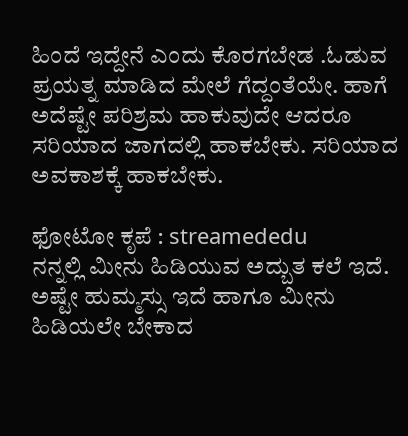ಹಿಂದೆ ಇದ್ದೇನೆ ಎಂದು ಕೊರಗಬೇಡ .ಓಡುವ ಪ್ರಯತ್ನ ಮಾಡಿದ ಮೇಲೆ ಗೆದ್ದಂತೆಯೇ. ಹಾಗೆ ಅದೆಷ್ಟೇ ಪರಿಶ್ರಮ ಹಾಕುವುದೇ ಆದರೂ ಸರಿಯಾದ ಜಾಗದಲ್ಲಿ ಹಾಕಬೇಕು. ಸರಿಯಾದ ಅವಕಾಶಕ್ಕೆ ಹಾಕಬೇಕು.

ಫೋಟೋ ಕೃಪೆ : streamededu
ನನ್ನಲ್ಲಿ ಮೀನು ಹಿಡಿಯುವ ಅದ್ಬುತ ಕಲೆ ಇದೆ. ಅಷ್ಟೇ ಹುಮ್ಮಸ್ಸು ಇದೆ ಹಾಗೂ ಮೀನು ಹಿಡಿಯಲೇ ಬೇಕಾದ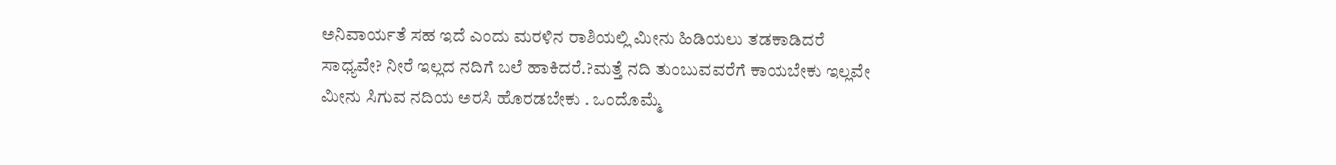ಅನಿವಾರ್ಯತೆ ಸಹ ಇದೆ ಎಂದು ಮರಳಿನ ರಾಶಿಯಲ್ಲಿ ಮೀನು ಹಿಡಿಯಲು ತಡಕಾಡಿದರೆ ಸಾಧ್ಯವೇ? ನೀರೆ ಇಲ್ಲದ ನದಿಗೆ ಬಲೆ ಹಾಕಿದರೆ.?ಮತ್ತೆ ನದಿ ತುಂಬುವವರೆಗೆ ಕಾಯಬೇಕು ಇಲ್ಲವೇ ಮೀನು ಸಿಗುವ ನದಿಯ ಅರಸಿ ಹೊರಡಬೇಕು . ಒಂದೊಮ್ಮೆ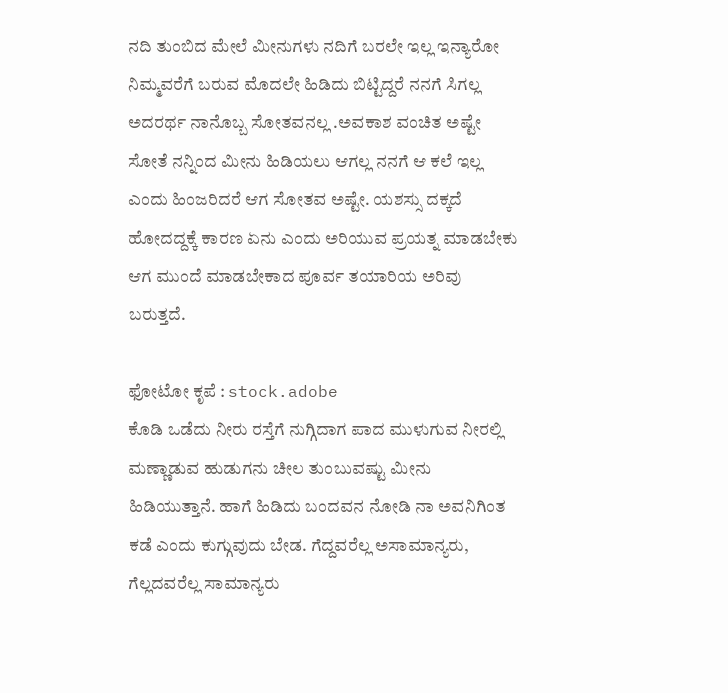ನದಿ ತುಂಬಿದ ಮೇಲೆ ಮೀನುಗಳು ನದಿಗೆ ಬರಲೇ ಇಲ್ಲ ಇನ್ಯಾರೋ ನಿಮ್ಮವರೆಗೆ ಬರುವ ಮೊದಲೇ ಹಿಡಿದು ಬಿಟ್ಟಿದ್ದರೆ ನನಗೆ ಸಿಗಲ್ಲ ಅದರರ್ಥ ನಾನೊಬ್ಬ ಸೋತವನಲ್ಲ .ಅವಕಾಶ ವಂಚಿತ ಅಷ್ಟೇ ಸೋತೆ ನನ್ನಿಂದ ಮೀನು ಹಿಡಿಯಲು ಆಗಲ್ಲ ನನಗೆ ಆ ಕಲೆ ಇಲ್ಲ ಎಂದು ಹಿಂಜರಿದರೆ ಆಗ ಸೋತವ ಅಷ್ಟೇ. ಯಶಸ್ಸು ದಕ್ಕದೆ ಹೋದದ್ದಕ್ಕೆ ಕಾರಣ ಏನು ಎಂದು ಅರಿಯುವ ಪ್ರಯತ್ನ ಮಾಡಬೇಕು ಆಗ ಮುಂದೆ ಮಾಡಬೇಕಾದ ಪೂರ್ವ ತಯಾರಿಯ ಅರಿವು ಬರುತ್ತದೆ.

ಫೋಟೋ ಕೃಪೆ : stock.adobe
ಕೊಡಿ ಒಡೆದು ನೀರು ರಸ್ತೆಗೆ ನುಗ್ಗಿದಾಗ ಪಾದ ಮುಳುಗುವ ನೀರಲ್ಲಿ ಮಣ್ಣಾಡುವ ಹುಡುಗನು ಚೀಲ ತುಂಬುವಷ್ಟು ಮೀನು ಹಿಡಿಯುತ್ತಾನೆ. ಹಾಗೆ ಹಿಡಿದು ಬಂದವನ ನೋಡಿ ನಾ ಅವನಿಗಿಂತ ಕಡೆ ಎಂದು ಕುಗ್ಗುವುದು ಬೇಡ. ಗೆದ್ದವರೆಲ್ಲ ಅಸಾಮಾನ್ಯರು, ಗೆಲ್ಲದವರೆಲ್ಲ ಸಾಮಾನ್ಯರು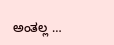ಅಂತಲ್ಲ …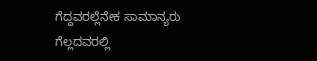ಗೆದ್ದವರಲ್ಲೆನೇಕ ಸಾಮಾನ್ಯರು ಗೆಲ್ಲದವರಲ್ಲಿ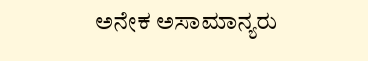ಅನೇಕ ಅಸಾಮಾನ್ಯರು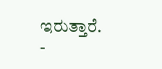ಇರುತ್ತಾರೆ.
-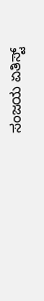ಸಂಜಯ ಏತಿಸ್ಟ್